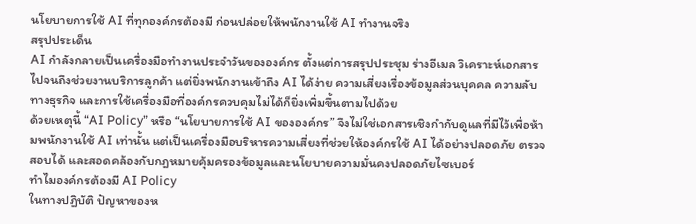นโยบายการใช้ AI ที่ทุกองค์กรต้องมี ก่อนปล่อยให้พนักงานใช้ AI ทำงานจริง
สรุปประเด็น
AI กำลังกลายเป็นเครื่องมือทำงานประจำวันขององค์กร ตั้งแต่การสรุปประชุม ร่างอีเมล วิเคราะห์เอกสาร ไปจนถึงช่วยงานบริการลูกค้า แต่ยิ่งพนักงานเข้าถึง AI ได้ง่าย ความเสี่ยงเรื่องข้อมูลส่วนบุคคล ความลับทางธุรกิจ และการใช้เครื่องมือที่องค์กรควบคุมไม่ได้ก็ยิ่งเพิ่มขึ้นตามไปด้วย
ด้วยเหตุนี้ “AI Policy” หรือ “นโยบายการใช้ AI ขององค์กร” จึงไม่ใช่เอกสารเชิงกำกับดูแลที่มีไว้เพื่อห้ามพนักงานใช้ AI เท่านั้น แต่เป็นเครื่องมือบริหารความเสี่ยงที่ช่วยให้องค์กรใช้ AI ได้อย่างปลอดภัย ตรวจสอบได้ และสอดคล้องกับกฎหมายคุ้มครองข้อมูลและนโยบายความมั่นคงปลอดภัยไซเบอร์
ทำไมองค์กรต้องมี AI Policy
ในทางปฏิบัติ ปัญหาของห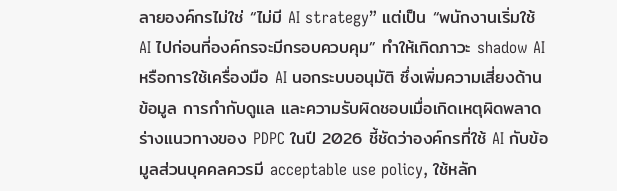ลายองค์กรไม่ใช่ “ไม่มี AI strategy” แต่เป็น “พนักงานเริ่มใช้ AI ไปก่อนที่องค์กรจะมีกรอบควบคุม” ทำให้เกิดภาวะ shadow AI หรือการใช้เครื่องมือ AI นอกระบบอนุมัติ ซึ่งเพิ่มความเสี่ยงด้านข้อมูล การกำกับดูแล และความรับผิดชอบเมื่อเกิดเหตุผิดพลาด
ร่างแนวทางของ PDPC ในปี 2026 ชี้ชัดว่าองค์กรที่ใช้ AI กับข้อมูลส่วนบุคคลควรมี acceptable use policy, ใช้หลัก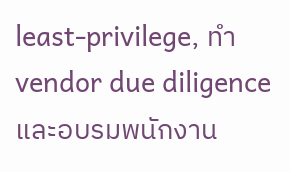least‑privilege, ทำ vendor due diligence และอบรมพนักงาน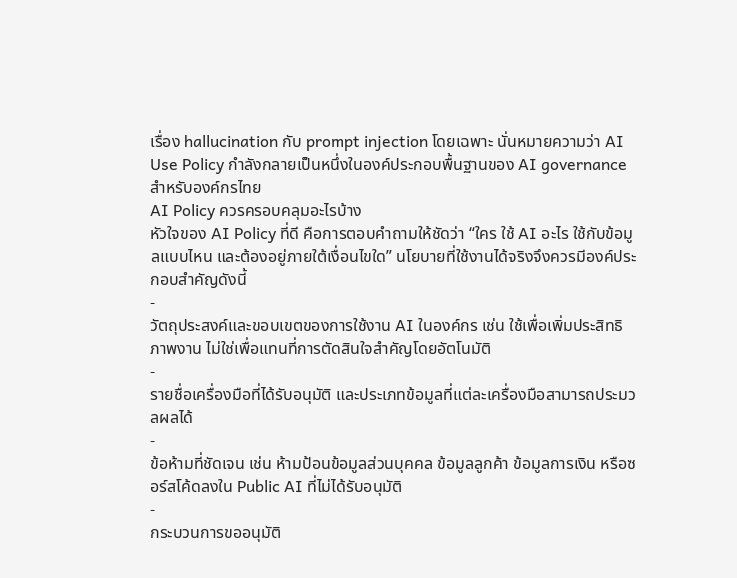เรื่อง hallucination กับ prompt injection โดยเฉพาะ นั่นหมายความว่า AI Use Policy กำลังกลายเป็นหนึ่งในองค์ประกอบพื้นฐานของ AI governance สำหรับองค์กรไทย
AI Policy ควรครอบคลุมอะไรบ้าง
หัวใจของ AI Policy ที่ดี คือการตอบคำถามให้ชัดว่า “ใคร ใช้ AI อะไร ใช้กับข้อมูลแบบไหน และต้องอยู่ภายใต้เงื่อนไขใด” นโยบายที่ใช้งานได้จริงจึงควรมีองค์ประกอบสำคัญดังนี้
-
วัตถุประสงค์และขอบเขตของการใช้งาน AI ในองค์กร เช่น ใช้เพื่อเพิ่มประสิทธิภาพงาน ไม่ใช่เพื่อแทนที่การตัดสินใจสำคัญโดยอัตโนมัติ
-
รายชื่อเครื่องมือที่ได้รับอนุมัติ และประเภทข้อมูลที่แต่ละเครื่องมือสามารถประมวลผลได้
-
ข้อห้ามที่ชัดเจน เช่น ห้ามป้อนข้อมูลส่วนบุคคล ข้อมูลลูกค้า ข้อมูลการเงิน หรือซอร์สโค้ดลงใน Public AI ที่ไม่ได้รับอนุมัติ
-
กระบวนการขออนุมัติ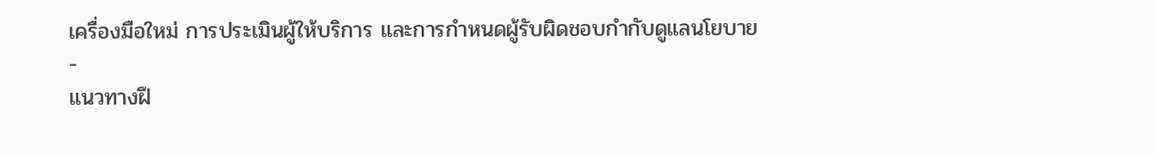เครื่องมือใหม่ การประเมินผู้ให้บริการ และการกำหนดผู้รับผิดชอบกำกับดูแลนโยบาย
-
แนวทางฝึ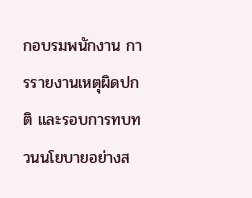กอบรมพนักงาน การรายงานเหตุผิดปกติ และรอบการทบทวนนโยบายอย่างส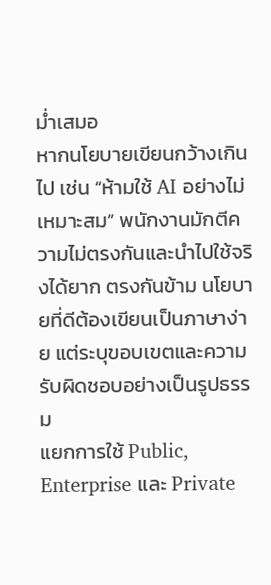ม่ำเสมอ
หากนโยบายเขียนกว้างเกินไป เช่น “ห้ามใช้ AI อย่างไม่เหมาะสม” พนักงานมักตีความไม่ตรงกันและนำไปใช้จริงได้ยาก ตรงกันข้าม นโยบายที่ดีต้องเขียนเป็นภาษาง่าย แต่ระบุขอบเขตและความรับผิดชอบอย่างเป็นรูปธรรม
แยกการใช้ Public, Enterprise และ Private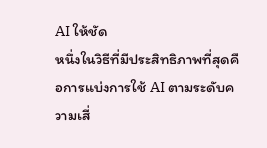AI ให้ชัด
หนึ่งในวิธีที่มีประสิทธิภาพที่สุดคือการแบ่งการใช้ AI ตามระดับความเสี่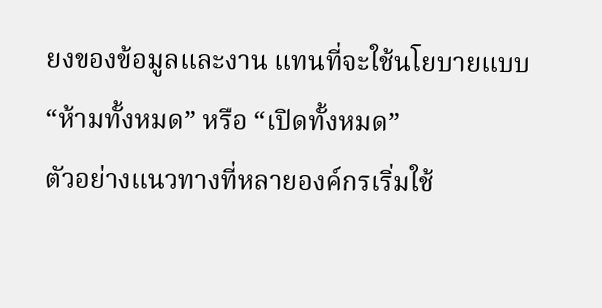ยงของข้อมูลและงาน แทนที่จะใช้นโยบายแบบ “ห้ามทั้งหมด” หรือ “เปิดทั้งหมด”
ตัวอย่างแนวทางที่หลายองค์กรเริ่มใช้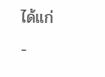ได้แก่
-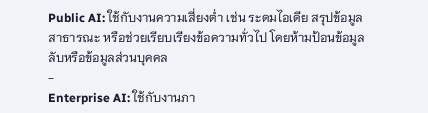Public AI: ใช้กับงานความเสี่ยงต่ำ เช่น ระดมไอเดีย สรุปข้อมูลสาธารณะ หรือช่วยเรียบเรียงข้อความทั่วไป โดยห้ามป้อนข้อมูลลับหรือข้อมูลส่วนบุคคล
-
Enterprise AI: ใช้กับงานภา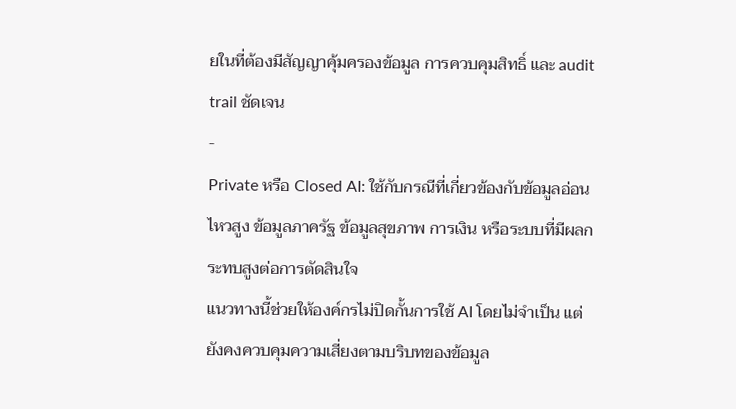ยในที่ต้องมีสัญญาคุ้มครองข้อมูล การควบคุมสิทธิ์ และ audit trail ชัดเจน
-
Private หรือ Closed AI: ใช้กับกรณีที่เกี่ยวข้องกับข้อมูลอ่อนไหวสูง ข้อมูลภาครัฐ ข้อมูลสุขภาพ การเงิน หรือระบบที่มีผลกระทบสูงต่อการตัดสินใจ
แนวทางนี้ช่วยให้องค์กรไม่ปิดกั้นการใช้ AI โดยไม่จำเป็น แต่ยังคงควบคุมความเสี่ยงตามบริบทของข้อมูล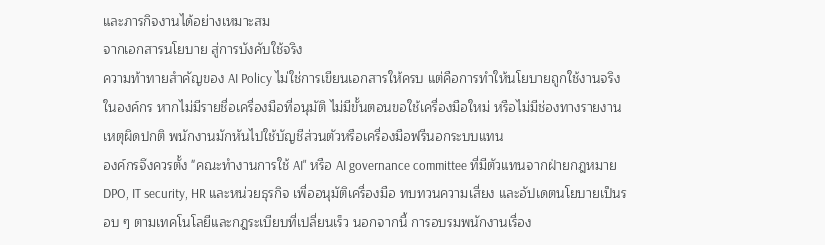และภารกิจงานได้อย่างเหมาะสม
จากเอกสารนโยบาย สู่การบังคับใช้จริง
ความท้าทายสำคัญของ AI Policy ไม่ใช่การเขียนเอกสารให้ครบ แต่คือการทำให้นโยบายถูกใช้งานจริงในองค์กร หากไม่มีรายชื่อเครื่องมือที่อนุมัติ ไม่มีขั้นตอนขอใช้เครื่องมือใหม่ หรือไม่มีช่องทางรายงานเหตุผิดปกติ พนักงานมักหันไปใช้บัญชีส่วนตัวหรือเครื่องมือฟรีนอกระบบแทน
องค์กรจึงควรตั้ง "คณะทำงานการใช้ AI" หรือ AI governance committee ที่มีตัวแทนจากฝ่ายกฎหมาย DPO, IT security, HR และหน่วยธุรกิจ เพื่ออนุมัติเครื่องมือ ทบทวนความเสี่ยง และอัปเดตนโยบายเป็นรอบ ๆ ตามเทคโนโลยีและกฎระเบียบที่เปลี่ยนเร็ว นอกจากนี้ การอบรมพนักงานเรื่อง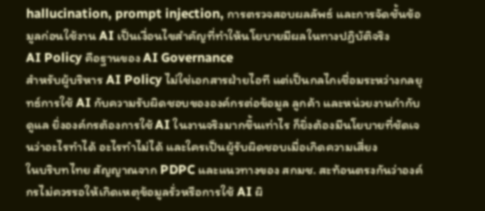hallucination, prompt injection, การตรวจสอบผลลัพธ์ และการจัดชั้นข้อมูลก่อนใช้งาน AI เป็นเงื่อนไขสำคัญที่ทำให้นโยบายมีผลในทางปฏิบัติจริง
AI Policy คือฐานของ AI Governance
สำหรับผู้บริหาร AI Policy ไม่ใช่เอกสารฝ่ายไอที แต่เป็นกลไกเชื่อมระหว่างกลยุทธ์การใช้ AI กับความรับผิดชอบขององค์กรต่อข้อมูล ลูกค้า และหน่วยงานกำกับดูแล ยิ่งองค์กรต้องการใช้ AI ในงานจริงมากขึ้นเท่าไร ก็ยิ่งต้องมีนโยบายที่ชัดเจนว่าอะไรทำได้ อะไรทำไม่ได้ และใครเป็นผู้รับผิดชอบเมื่อเกิดความเสี่ยง
ในบริบทไทย สัญญาณจาก PDPC และแนวทางของ สกมช. สะท้อนตรงกันว่าองค์กรไม่ควรรอให้เกิดเหตุข้อมูลรั่วหรือการใช้ AI ผิ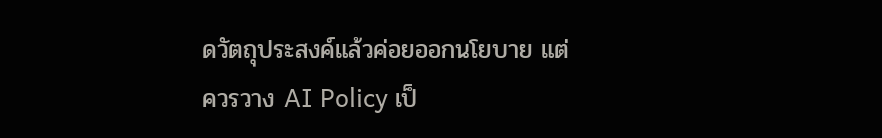ดวัตถุประสงค์แล้วค่อยออกนโยบาย แต่ควรวาง AI Policy เป็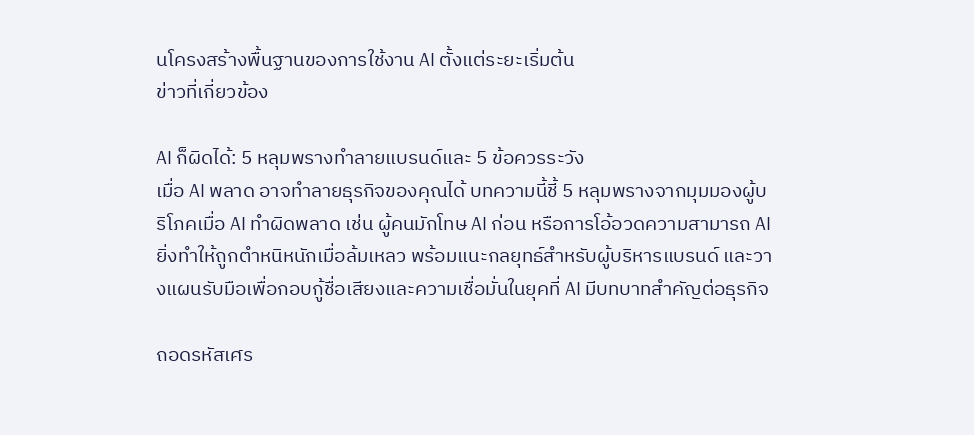นโครงสร้างพื้นฐานของการใช้งาน AI ตั้งแต่ระยะเริ่มต้น
ข่าวที่เกี่ยวข้อง

AI ก็ผิดได้: 5 หลุมพรางทำลายแบรนด์และ 5 ข้อควรระวัง
เมื่อ AI พลาด อาจทำลายธุรกิจของคุณได้ บทความนี้ชี้ 5 หลุมพรางจากมุมมองผู้บริโภคเมื่อ AI ทำผิดพลาด เช่น ผู้คนมักโทษ AI ก่อน หรือการโอ้อวดความสามารถ AI ยิ่งทำให้ถูกตำหนิหนักเมื่อล้มเหลว พร้อมแนะกลยุทธ์สำหรับผู้บริหารแบรนด์ และวางแผนรับมือเพื่อกอบกู้ชื่อเสียงและความเชื่อมั่นในยุคที่ AI มีบทบาทสำคัญต่อธุรกิจ

ถอดรหัสเศร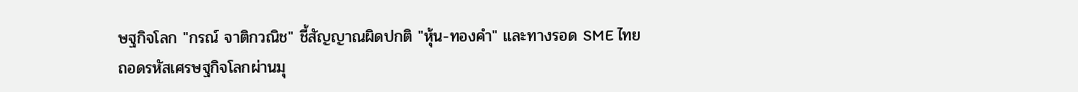ษฐกิจโลก "กรณ์ จาติกวณิช" ชี้สัญญาณผิดปกติ "หุ้น-ทองคำ" และทางรอด SME ไทย
ถอดรหัสเศรษฐกิจโลกผ่านมุ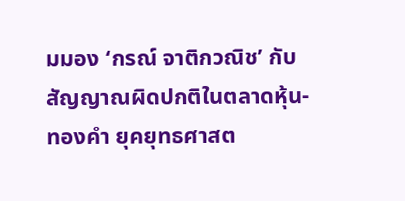มมอง ‘กรณ์ จาติกวณิช’ กับสัญญาณผิดปกติในตลาดหุ้น-ทองคำ ยุคยุทธศาสต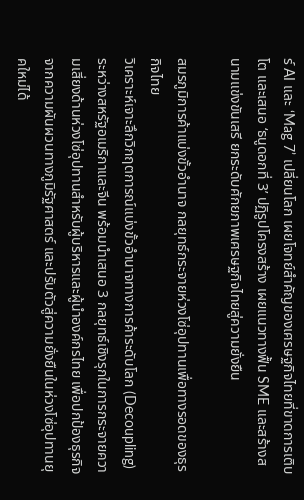ร์ AI และ ‘Mag 7’ เปลี่ยนโลก เผยโจทย์สำคัญของเศรษฐกิจไทยที่ขาดการเติบโต และเสนอ ‘ธนูดอกที่ 3’ ปฏิรูปโครงสร้าง เผยแนวทางฟื้น SME และสร้างสนามแข่งขันเสรี ยกระดับศักยภาพเศรษฐกิจไทยสู่ความยั่งยืน

สมรภูมิการค้าแบ่งขั้วอำนาจ กลยุทธ์กระจายห่วงโซ่อุปทานเพื่อทางรอดของธุรกิจไทย
วิเคราะห์เจาะลึกวิกฤตการณ์แบ่งขั้วอำนาจทางการค้าระดับโลก (Decoupling) ระหว่างสหรัฐอเมริกาและจีน พร้อมนำเสนอ 3 กลยุทธ์เชิงรุกในการกระจายความเสี่ยงด้านห่วงโซ่อุปทานสำหรับผู้บริหารและผู้นำองค์กรไทย เพื่อปกป้องธุรกิจจากความผันผวนทางภูมิรัฐศาสตร์ และปรับตัวสู่ความยั่งยืนในห่วงโซ่อุปทานยุคใหม่ได้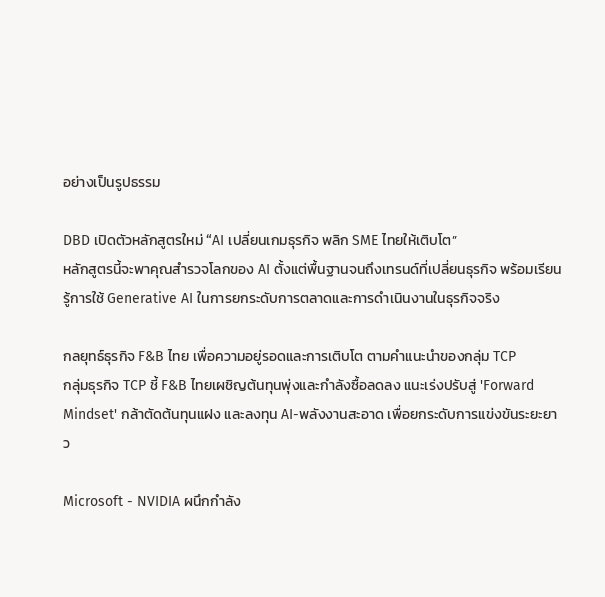อย่างเป็นรูปธรรม

DBD เปิดตัวหลักสูตรใหม่ “AI เปลี่ยนเกมธุรกิจ พลิก SME ไทยให้เติบโต”
หลักสูตรนี้จะพาคุณสำรวจโลกของ AI ตั้งแต่พื้นฐานจนถึงเทรนด์ที่เปลี่ยนธุรกิจ พร้อมเรียนรู้การใช้ Generative AI ในการยกระดับการตลาดและการดำเนินงานในธุรกิจจริง

กลยุทธ์ธุรกิจ F&B ไทย เพื่อความอยู่รอดและการเติบโต ตามคำแนะนำของกลุ่ม TCP
กลุ่มธุรกิจ TCP ชี้ F&B ไทยเผชิญต้นทุนพุ่งและกำลังซื้อลดลง แนะเร่งปรับสู่ 'Forward Mindset' กล้าตัดต้นทุนแฝง และลงทุน AI-พลังงานสะอาด เพื่อยกระดับการแข่งขันระยะยาว

Microsoft - NVIDIA ผนึกกำลัง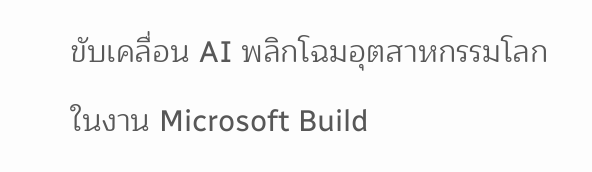ขับเคลื่อน AI พลิกโฉมอุตสาหกรรมโลก
ในงาน Microsoft Build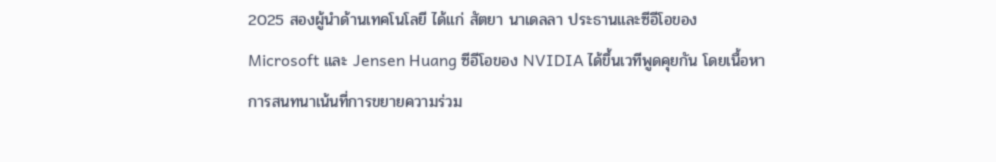2025 สองผู้นำด้านเทคโนโลยี ได้แก่ สัตยา นาเดลลา ประธานและซีอีโอของ Microsoft และ Jensen Huang ซีอีโอของ NVIDIA ได้ขึ้นเวทีพูดคุยกัน โดยเนื้อหาการสนทนาเน้นที่การขยายความร่วม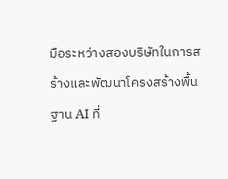มือระหว่างสองบริษัทในการสร้างและพัฒนาโครงสร้างพื้นฐาน AI ที่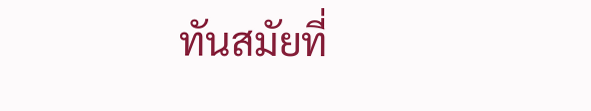ทันสมัยที่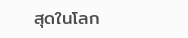สุดในโลก